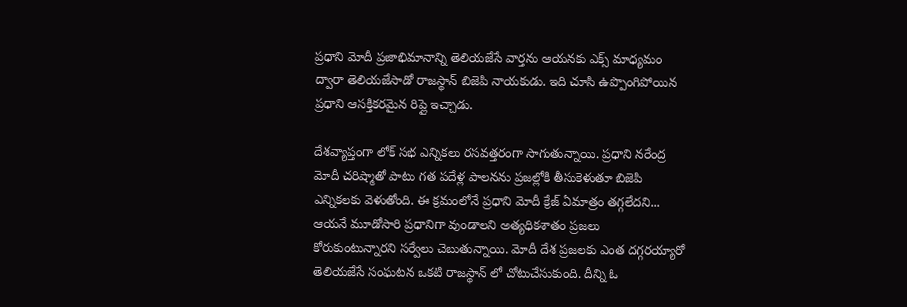ప్రధాని మోదీ ప్రజాభిమానాన్ని తెలియజేసే వార్తను ఆయనకు ఎక్స్ మాధ్యమం ద్వారా తెలియజేసాడో రాజస్థాన్ బిజెపి నాయకుడు. ఇది చూసి ఉప్పొంగిపోయిన ప్రధాని ఆసక్తికరమైన రిప్లై ఇచ్చాడు.

దేశవ్యాప్తంగా లోక్ సభ ఎన్నికలు రసవత్తరంగా సాగుతున్నాయి. ప్రధాని నరేంద్ర మోదీ చరిష్మాతో పాటు గత పదేళ్ల పాలనను ప్రజల్లోకి తీసుకెళుతూ బిజెపి ఎన్నికలకు వెళుతోంది. ఈ క్రమంలోనే ప్రధాని మోదీ క్రేజ్ ఏమాత్రం తగ్గలేదని... ఆయనే మూడోసారి ప్రధానిగా వుండాలని అత్యధికశాతం ప్రజలు కోరుకుంటున్నారని సర్వేలు చెబుతున్నాయి. మోదీ దేశ ప్రజలకు ఎంత దగ్గరయ్యారో తెలియజేసే సంఘటన ఒకటి రాజస్థాన్ లో చోటుచేసుకుంది. దీన్ని ఓ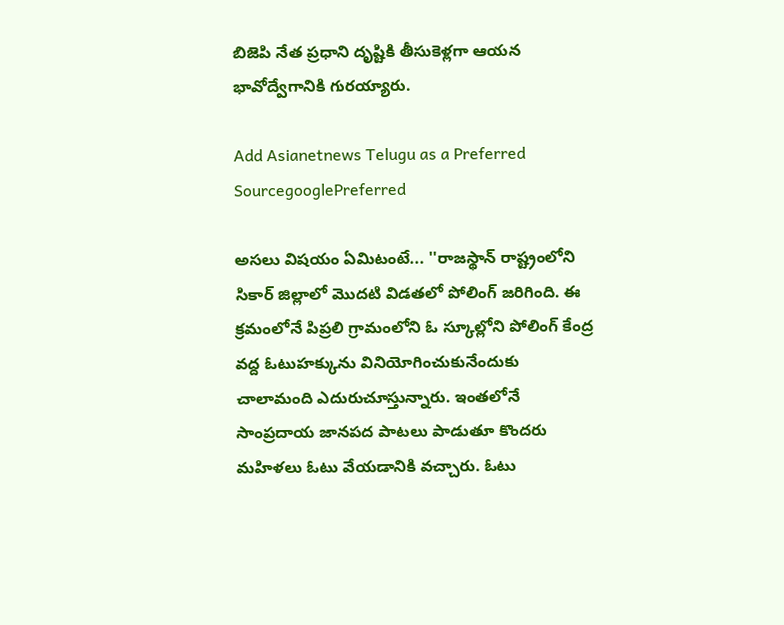బిజెపి నేత ప్రధాని దృష్టికి తీసుకెళ్లగా ఆయన భావోద్వేగానికి గురయ్యారు.

Add Asianetnews Telugu as a Preferred SourcegooglePreferred

అసలు విషయం ఏమిటంటే... ''రాజస్థాన్ రాష్ట్రంలోని సికార్ జిల్లాలో మొదటి విడతలో పోలింగ్ జరిగింది. ఈ క్రమంలోనే పిప్రలి గ్రామంలోని ఓ స్కూల్లోని పోలింగ్ కేంద్ర వద్ద ఓటుహక్కును వినియోగించుకునేందుకు చాలామంది ఎదురుచూస్తున్నారు. ఇంతలోనే సాంప్రదాయ జానపద పాటలు పాడుతూ కొందరు మహిళలు ఓటు వేయడానికి వచ్చారు. ఓటు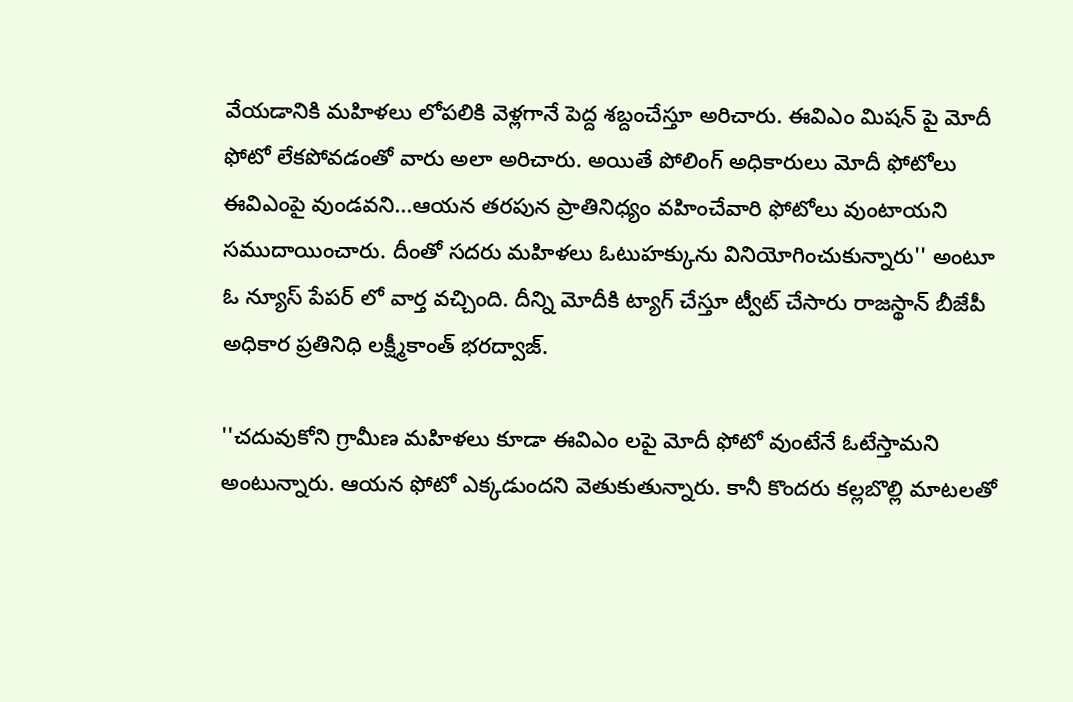వేయడానికి మహిళలు లోపలికి వెళ్లగానే పెద్ద శబ్దంచేస్తూ అరిచారు. ఈవిఎం మిషన్ పై మోదీ ఫోటో లేకపోవడంతో వారు అలా అరిచారు. అయితే పోలింగ్ అధికారులు మోదీ ఫోటోలు ఈవిఎంపై వుండవని...ఆయన తరపున ప్రాతినిధ్యం వహించేవారి ఫోటోలు వుంటాయని సముదాయించారు. దీంతో సదరు మహిళలు ఓటుహక్కును వినియోగించుకున్నారు'' అంటూ ఓ న్యూస్ పేపర్ లో వార్త వచ్చింది. దీన్ని మోదీకి ట్యాగ్ చేస్తూ ట్వీట్ చేసారు రాజస్థాన్ బీజేపీ అధికార ప్రతినిధి లక్ష్మీకాంత్ భరద్వాజ్.

''చదువుకోని గ్రామీణ మహిళలు కూడా ఈవిఎం లపై మోదీ ఫోటో వుంటేనే ఓటేస్తామని అంటున్నారు. ఆయన ఫోటో ఎక్కడుందని వెతుకుతున్నారు. కానీ కొందరు కల్లబొల్లి మాటలతో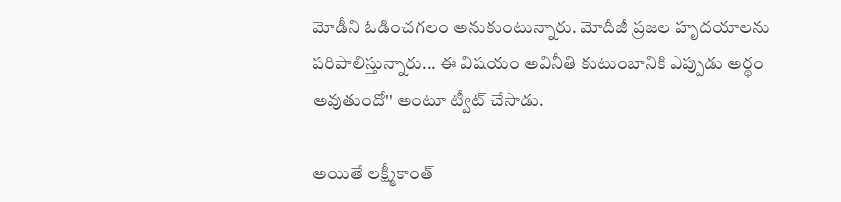మోడీని ఓడించగలం అనుకుంటున్నారు. మోదీజీ ప్రజల హృదయాలను పరిపాలిస్తున్నారు... ఈ విషయం అవినీతి కుటుంబానికి ఎప్పుడు అర్థం అవుతుందో'' అంటూ ట్వీట్ చేసాడు.

అయితే లక్ష్మీకాంత్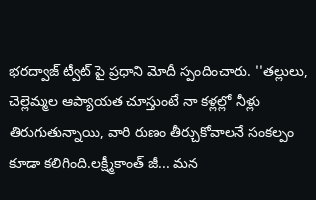భరద్వాజ్ ట్వీట్ పై ప్రధాని మోదీ స్పందించారు. ''తల్లులు, చెల్లెమ్మల ఆప్యాయత చూస్తుంటే నా కళ్లల్లో నీళ్లు తిరుగుతున్నాయి, వారి రుణం తీర్చుకోవాలనే సంకల్పం కూడా కలిగింది.లక్ష్మీకాంత్ జీ... మన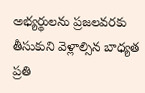అభ్యర్థులను ప్రజలవరకు తీసుకుని వెళ్లాల్సిన బాధ్యత ప్రతి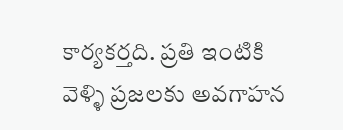కార్యకర్తది. ప్రతి ఇంటికి వెళ్ళి ప్రజలకు అవగాహన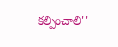కల్పించాలి''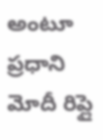అంటూ ప్రధాని మోదీ రిప్లై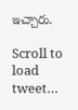ఇచ్చారు.

Scroll to load tweet…